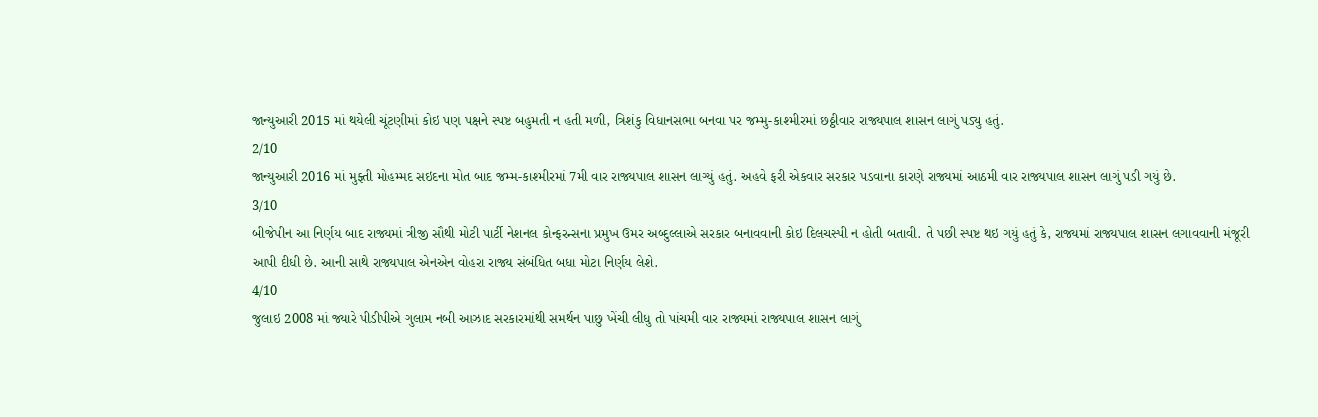જાન્યુઆરી 2015 માં થયેલી ચૂંટણીમાં કોઇ પણ પક્ષને સ્પષ્ટ બહુમતી ન હતી મળી, ત્રિશંકુ વિધાનસભા બનવા પર જમ્મુ-કાશ્મીરમાં છઠ્ઠીવાર રાજ્યપાલ શાસન લાગું પડ્યુ હતું.
2/10
જાન્યુઆરી 2016 માં મુફ્તી મોહમ્મદ સઇદના મોત બાદ જમ્મ-કાશ્મીરમાં 7મી વાર રાજ્યપાલ શાસન લાગ્યું હતું. અહવે ફરી એકવાર સરકાર પડવાના કારણે રાજ્યમાં આઠમી વાર રાજ્યપાલ શાસન લાગું પડી ગયું છે.
3/10
બીજેપીન આ નિર્ણય બાદ રાજ્યમાં ત્રીજી સૌથી મોટી પાર્ટી નેશનલ કોન્ફરન્સના પ્રમુખ ઉમર અબ્દુલ્લાએ સરકાર બનાવવાની કોઇ દિલચસ્પી ન હોતી બતાવી. તે પછી સ્પષ્ટ થઇ ગયું હતું કે, રાજ્યમાં રાજ્યપાલ શાસન લગાવવાની મંજૂરી આપી દીધી છે. આની સાથે રાજ્યપાલ એનએન વોહરા રાજ્ય સંબંધિત બધા મોટા નિર્ણય લેશે.
4/10
જુલાઇ 2008 માં જ્યારે પીડીપીએ ગુલામ નબી આઝાદ સરકારમાંથી સમર્થન પાછુ ખેંચી લીધુ તો પાંચમી વાર રાજ્યમાં રાજ્યપાલ શાસન લાગું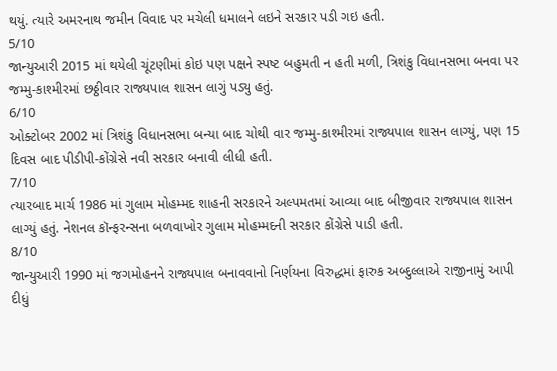થયું. ત્યારે અમરનાથ જમીન વિવાદ પર મચેલી ધમાલને લઇને સરકાર પડી ગઇ હતી.
5/10
જાન્યુઆરી 2015 માં થયેલી ચૂંટણીમાં કોઇ પણ પક્ષને સ્પષ્ટ બહુમતી ન હતી મળી, ત્રિશંકુ વિધાનસભા બનવા પર જમ્મુ-કાશ્મીરમાં છઠ્ઠીવાર રાજ્યપાલ શાસન લાગું પડ્યુ હતું.
6/10
ઓક્ટોબર 2002 માં ત્રિશંકુ વિધાનસભા બન્યા બાદ ચોથી વાર જમ્મુ-કાશ્મીરમાં રાજ્યપાલ શાસન લાગ્યું, પણ 15 દિવસ બાદ પીડીપી-કોંગ્રેસે નવી સરકાર બનાવી લીધી હતી.
7/10
ત્યારબાદ માર્ચ 1986 માં ગુલામ મોહમ્મદ શાહની સરકારને અલ્પમતમાં આવ્યા બાદ બીજીવાર રાજ્યપાલ શાસન લાગ્યું હતું. નેશનલ કૉન્ફરન્સના બળવાખોર ગુલામ મોહમ્મદની સરકાર કોંગ્રેસે પાડી હતી.
8/10
જાન્યુઆરી 1990 માં જગમોહનને રાજ્યપાલ બનાવવાનો નિર્ણયના વિરુદ્ધમાં ફારુક અબ્દુલ્લાએ રાજીનામું આપી દીધું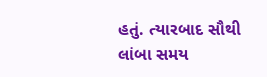હતું. ત્યારબાદ સૌથી લાંબા સમય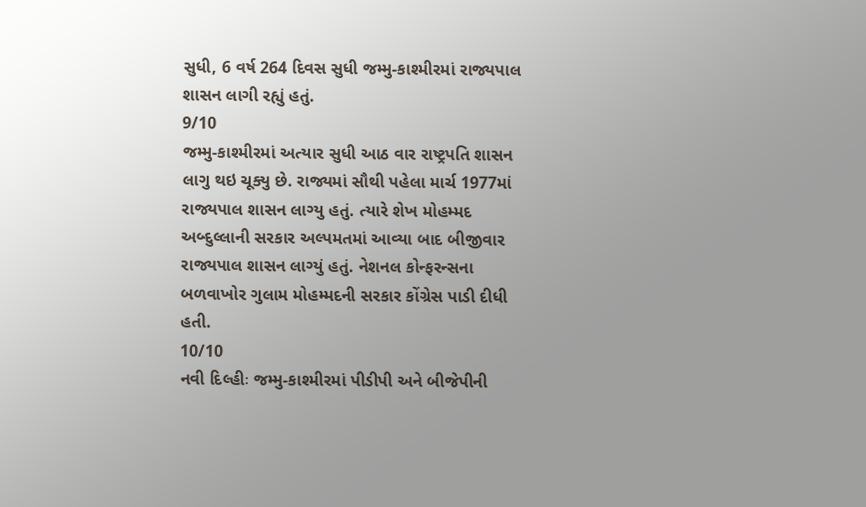સુધી, 6 વર્ષ 264 દિવસ સુધી જમ્મુ-કાશ્મીરમાં રાજ્યપાલ શાસન લાગી રહ્યું હતું.
9/10
જમ્મુ-કાશ્મીરમાં અત્યાર સુધી આઠ વાર રાષ્ટ્રપતિ શાસન લાગુ થઇ ચૂક્યુ છે. રાજ્યમાં સૌથી પહેલા માર્ચ 1977માં રાજ્યપાલ શાસન લાગ્યુ હતું. ત્યારે શેખ મોહમ્મદ અબ્દુલ્લાની સરકાર અલ્પમતમાં આવ્યા બાદ બીજીવાર રાજ્યપાલ શાસન લાગ્યું હતું. નેશનલ કોન્ફરન્સના બળવાખોર ગુલામ મોહમ્મદની સરકાર કોંગ્રેસ પાડી દીધી હતી.
10/10
નવી દિલ્હીઃ જમ્મુ-કાશ્મીરમાં પીડીપી અને બીજેપીની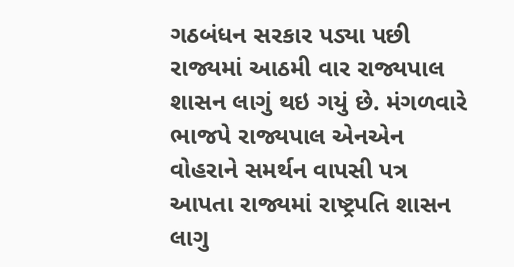ગઠબંધન સરકાર પડ્યા પછી રાજ્યમાં આઠમી વાર રાજ્યપાલ શાસન લાગું થઇ ગયું છે. મંગળવારે ભાજપે રાજ્યપાલ એનએન વોહરાને સમર્થન વાપસી પત્ર આપતા રાજ્યમાં રાષ્ટ્રપતિ શાસન લાગુ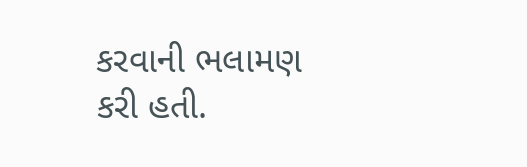કરવાની ભલામણ કરી હતી.